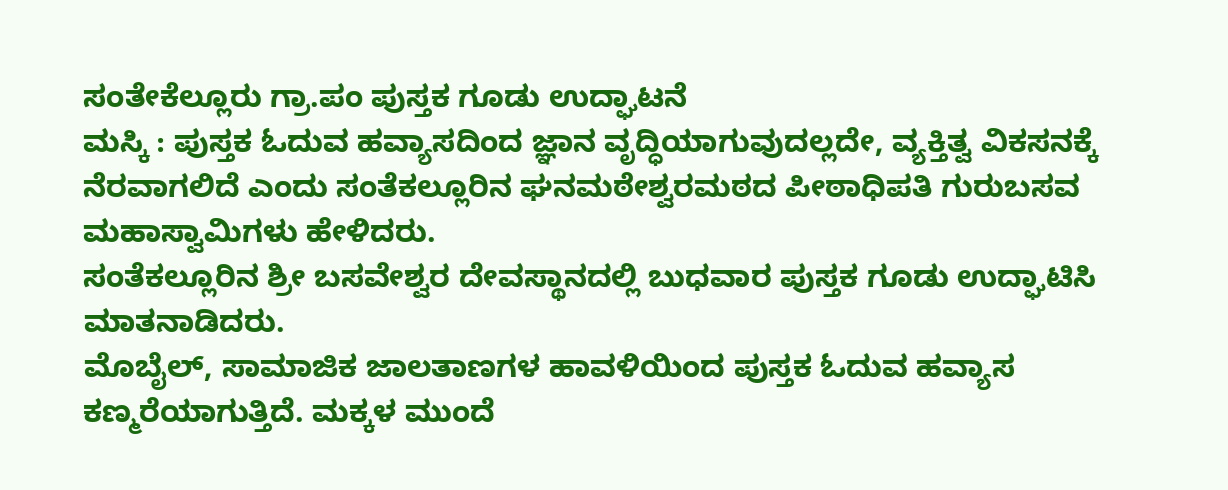ಸಂತೇಕೆಲ್ಲೂರು ಗ್ರಾ.ಪಂ ಪುಸ್ತಕ ಗೂಡು ಉದ್ಘಾಟನೆ
ಮಸ್ಕಿ : ಪುಸ್ತಕ ಓದುವ ಹವ್ಯಾಸದಿಂದ ಜ್ಞಾನ ವೃದ್ಧಿಯಾಗುವುದಲ್ಲದೇ, ವ್ಯಕ್ತಿತ್ವ ವಿಕಸನಕ್ಕೆ ನೆರವಾಗಲಿದೆ ಎಂದು ಸಂತೆಕಲ್ಲೂರಿನ ಘನಮಠೇಶ್ವರಮಠದ ಪೀಠಾಧಿಪತಿ ಗುರುಬಸವ ಮಹಾಸ್ವಾಮಿಗಳು ಹೇಳಿದರು.
ಸಂತೆಕಲ್ಲೂರಿನ ಶ್ರೀ ಬಸವೇಶ್ವರ ದೇವಸ್ಥಾನದಲ್ಲಿ ಬುಧವಾರ ಪುಸ್ತಕ ಗೂಡು ಉದ್ಘಾಟಿಸಿ ಮಾತನಾಡಿದರು.
ಮೊಬೈಲ್, ಸಾಮಾಜಿಕ ಜಾಲತಾಣಗಳ ಹಾವಳಿಯಿಂದ ಪುಸ್ತಕ ಓದುವ ಹವ್ಯಾಸ ಕಣ್ಮರೆಯಾಗುತ್ತಿದೆ. ಮಕ್ಕಳ ಮುಂದೆ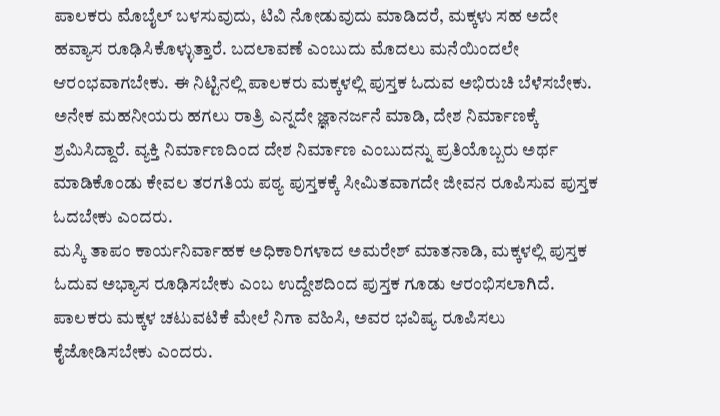ಪಾಲಕರು ಮೊಬೈಲ್ ಬಳಸುವುದು, ಟಿವಿ ನೋಡುವುದು ಮಾಡಿದರೆ, ಮಕ್ಕಳು ಸಹ ಅದೇ ಹವ್ಯಾಸ ರೂಢಿಸಿಕೊಳ್ಳುತ್ತಾರೆ. ಬದಲಾವಣೆ ಎಂಬುದು ಮೊದಲು ಮನೆಯಿಂದಲೇ ಆರಂಭವಾಗಬೇಕು. ಈ ನಿಟ್ಟಿನಲ್ಲಿ ಪಾಲಕರು ಮಕ್ಕಳಲ್ಲಿ ಪುಸ್ತಕ ಓದುವ ಅಭಿರುಚಿ ಬೆಳೆಸಬೇಕು. ಅನೇಕ ಮಹನೀಯರು ಹಗಲು ರಾತ್ರಿ ಎನ್ನದೇ ಜ್ಞಾನರ್ಜನೆ ಮಾಡಿ, ದೇಶ ನಿರ್ಮಾಣಕ್ಕೆ ಶ್ರಮಿಸಿದ್ದಾರೆ. ವ್ಯಕ್ತಿ ನಿರ್ಮಾಣದಿಂದ ದೇಶ ನಿರ್ಮಾಣ ಎಂಬುದನ್ನು ಪ್ರತಿಯೊಬ್ಬರು ಅರ್ಥ ಮಾಡಿಕೊಂಡು ಕೇವಲ ತರಗತಿಯ ಪಠ್ಯ ಪುಸ್ತಕಕ್ಕೆ ಸೀಮಿತವಾಗದೇ ಜೀವನ ರೂಪಿಸುವ ಪುಸ್ತಕ ಓದಬೇಕು ಎಂದರು.
ಮಸ್ಕಿ ತಾಪಂ ಕಾರ್ಯನಿರ್ವಾಹಕ ಅಧಿಕಾರಿಗಳಾದ ಅಮರೇಶ್ ಮಾತನಾಡಿ, ಮಕ್ಕಳಲ್ಲಿ ಪುಸ್ತಕ ಓದುವ ಅಭ್ಯಾಸ ರೂಢಿಸಬೇಕು ಎಂಬ ಉದ್ದೇಶದಿಂದ ಪುಸ್ತಕ ಗೂಡು ಆರಂಭಿಸಲಾಗಿದೆ. ಪಾಲಕರು ಮಕ್ಕಳ ಚಟುವಟಿಕೆ ಮೇಲೆ ನಿಗಾ ವಹಿಸಿ, ಅವರ ಭವಿಷ್ಯ ರೂಪಿಸಲು ಕೈಜೋಡಿಸಬೇಕು ಎಂದರು.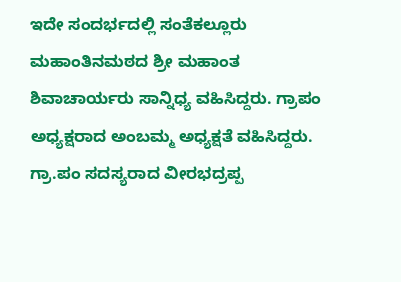ಇದೇ ಸಂದರ್ಭದಲ್ಲಿ ಸಂತೆಕಲ್ಲೂರು ಮಹಾಂತಿನಮಠದ ಶ್ರೀ ಮಹಾಂತ ಶಿವಾಚಾರ್ಯರು ಸಾನ್ನಿಧ್ಯ ವಹಿಸಿದ್ದರು. ಗ್ರಾಪಂ ಅಧ್ಯಕ್ಷರಾದ ಅಂಬಮ್ಮ ಅಧ್ಯಕ್ಷತೆ ವಹಿಸಿದ್ದರು. ಗ್ರಾ.ಪಂ ಸದಸ್ಯರಾದ ವೀರಭದ್ರಪ್ಪ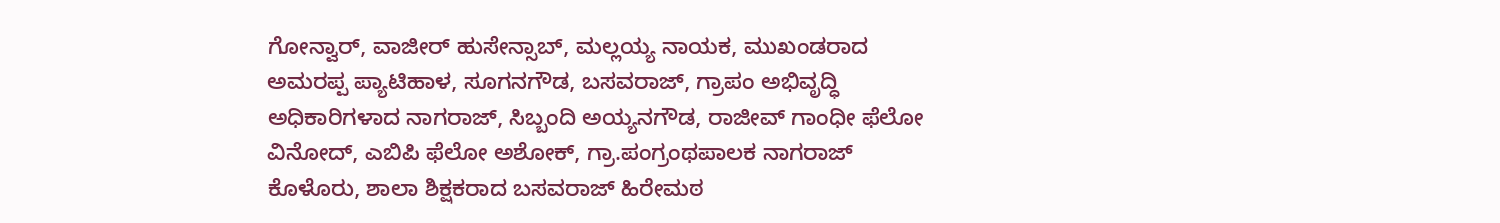ಗೋನ್ವಾರ್, ವಾಜೀರ್ ಹುಸೇನ್ಸಾಬ್, ಮಲ್ಲಯ್ಯ ನಾಯಕ, ಮುಖಂಡರಾದ ಅಮರಪ್ಪ ಪ್ಯಾಟಿಹಾಳ, ಸೂಗನಗೌಡ, ಬಸವರಾಜ್, ಗ್ರಾಪಂ ಅಭಿವೃದ್ಧಿ ಅಧಿಕಾರಿಗಳಾದ ನಾಗರಾಜ್, ಸಿಬ್ಬಂದಿ ಅಯ್ಯನಗೌಡ, ರಾಜೀವ್ ಗಾಂಧೀ ಫೆಲೋ ವಿನೋದ್, ಎಬಿಪಿ ಫೆಲೋ ಅಶೋಕ್, ಗ್ರಾ.ಪಂಗ್ರಂಥಪಾಲಕ ನಾಗರಾಜ್ ಕೊಳೊರು, ಶಾಲಾ ಶಿಕ್ಷಕರಾದ ಬಸವರಾಜ್ ಹಿರೇಮಠ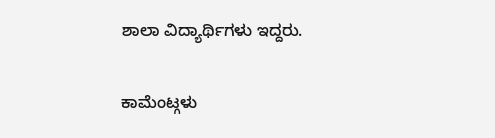ಶಾಲಾ ವಿದ್ಯಾರ್ಥಿಗಳು ಇದ್ದರು.

ಕಾಮೆಂಟ್ಗಳು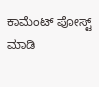ಕಾಮೆಂಟ್ ಪೋಸ್ಟ್ ಮಾಡಿ